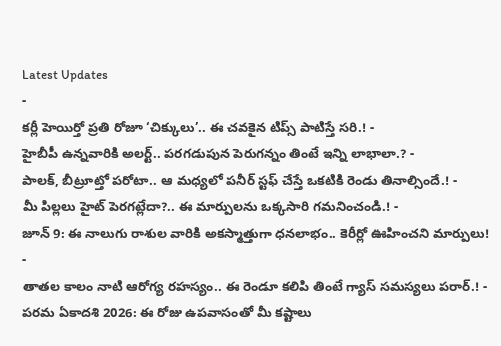Latest Updates
-
కర్లీ హెయిర్తో ప్రతి రోజూ ‘చిక్కులు’.. ఈ చవకైన టిప్స్ పాటిస్తే సరి.! -
హైబీపీ ఉన్నవారికి అలర్ట్.. పరగడుపున పెరుగన్నం తింటే ఇన్ని లాభాలా.? -
పాలక్, బీట్రూట్తో పరోటా.. ఆ మధ్యలో పనీర్ స్టఫ్ చేస్తే ఒకటికి రెండు తినాల్సిందే.! -
మీ పిల్లలు హైట్ పెరగట్లేదా?.. ఈ మార్పులను ఒక్కసారి గమనించండి.! -
జూన్ 9: ఈ నాలుగు రాశుల వారికి అకస్మాత్తుగా ధనలాభం.. కెరీర్లో ఊహించని మార్పులు! -
తాతల కాలం నాటి ఆరోగ్య రహస్యం.. ఈ రెండూ కలిపి తింటే గ్యాస్ సమస్యలు పరార్.! -
పరమ ఏకాదశి 2026: ఈ రోజు ఉపవాసంతో మీ కష్టాలు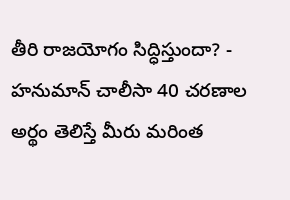తీరి రాజయోగం సిద్ధిస్తుందా? -
హనుమాన్ చాలీసా 40 చరణాల అర్థం తెలిస్తే మీరు మరింత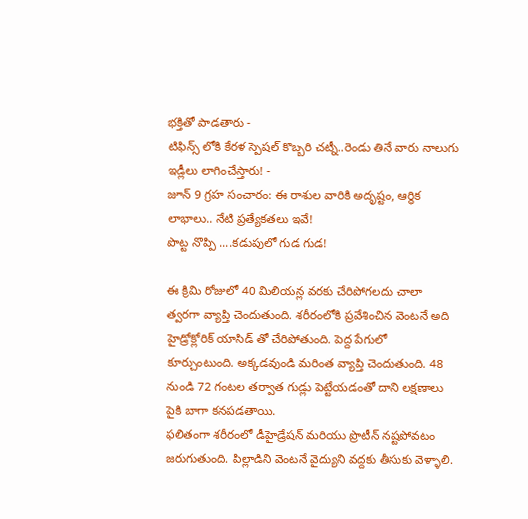భక్తితో పాడతారు -
టిఫిన్స్ లోకి కేరళ స్పెషల్ కొబ్బరి చట్నీ..రెండు తినే వారు నాలుగు ఇడ్లీలు లాగించేస్తారు! -
జూన్ 9 గ్రహ సంచారం: ఈ రాశుల వారికి అదృష్టం, ఆర్థిక లాభాలు.. నేటి ప్రత్యేకతలు ఇవే!
పొట్ట నొప్పి ....కడుపులో గుడ గుడ!

ఈ క్రిమి రోజులో 40 మిలియన్ల వరకు చేరిపోగలదు చాలా త్వరగా వ్యాప్తి చెందుతుంది. శరీరంలోకి ప్రవేశించిన వెంటనే అది హైడ్రోక్లోరిక్ యాసిడ్ తో చేరిపోతుంది. పెద్ద పేగులో కూర్చుంటుంది. అక్కడవుండి మరింత వ్యాప్తి చెందుతుంది. 48 నుండి 72 గంటల తర్వాత గుడ్లు పెట్టేయడంతో దాని లక్షణాలు పైకి బాగా కనపడతాయి.
ఫలితంగా శరీరంలో డీహైడ్రేషన్ మరియు ప్రొటీన్ నష్టపోవటం జరుగుతుంది. పిల్లాడిని వెంటనే వైద్యుని వద్దకు తీసుకు వెళ్ళాలి.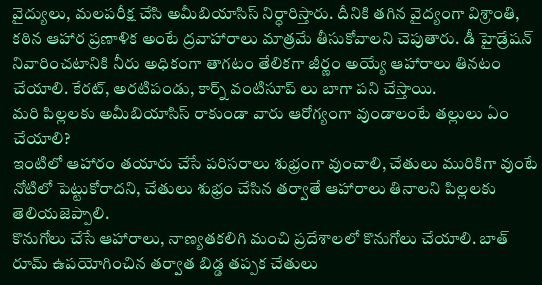వైద్యులు, మలపరీక్ష చేసి అమీబియాసిస్ నిర్ధారిస్తారు. దీనికి తగిన వైద్యంగా విశ్రాంతి, కఠిన ఆహార ప్రణాళిక అంటే ద్రవాహారాలు మాత్రమే తీసుకోవాలని చెపుతారు. డీ హైడ్రేషన్ నివారించటానికి నీరు అధికంగా తాగటం తేలికగా జీర్ణం అయ్యే ఆహారాలు తినటం చేయాలి. కేరట్, అరటిపండు, కార్న్ వంటిసూప్ లు బాగా పని చేస్తాయి.
మరి పిల్లలకు అమీబియాసిస్ రాకుండా వారు ఆరోగ్యంగా వుండాలంటే తల్లులు ఏం చేయాలి?
ఇంటిలో ఆహారం తయారు చేసే పరిసరాలు శుభ్రంగా వుంచాలి, చేతులు మురికిగా వుంటే నోటిలో పెట్టుకోరాదని, చేతులు శుభ్రం చేసిన తర్వాతే ఆహారాలు తినాలని పిల్లలకు తెలియజెప్పాలి.
కొనుగోలు చేసే ఆహారాలు, నాణ్యతకలిగి మంచి ప్రదేశాలలో కొనుగోలు చేయాలి. బాత్ రూమ్ ఉపయోగించిన తర్వాత బిడ్డ తప్పక చేతులు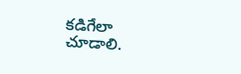కడిగేలా చూడాలి.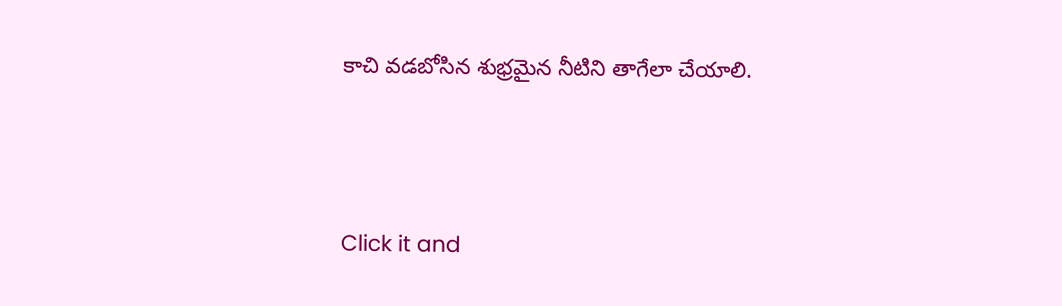కాచి వడబోసిన శుభ్రమైన నీటిని తాగేలా చేయాలి.



Click it and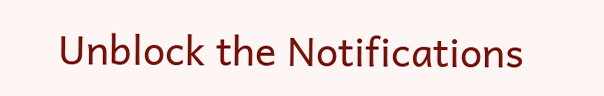Unblock the Notifications